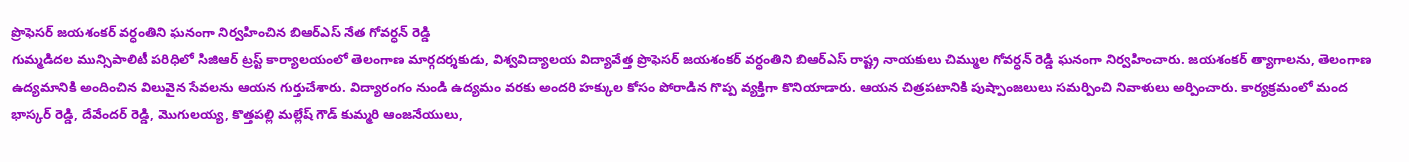ప్రొఫెసర్ జయశంకర్ వర్ధంతిని ఘనంగా నిర్వహించిన బిఆర్ఎస్ నేత గోవర్ధన్ రెడ్డి
గుమ్మడిదల మున్సిపాలిటీ పరిధిలో సిజిఆర్ ట్రస్ట్ కార్యాలయంలో తెలంగాణ మార్గదర్శకుడు, విశ్వవిద్యాలయ విద్యావేత్త ప్రొఫెసర్ జయశంకర్ వర్ధంతిని బిఆర్ఎస్ రాష్ట్ర నాయకులు చిమ్ముల గోవర్ధన్ రెడ్డి ఘనంగా నిర్వహించారు. జయశంకర్ త్యాగాలను, తెలంగాణ ఉద్యమానికి అందించిన విలువైన సేవలను ఆయన గుర్తుచేశారు. విద్యారంగం నుండి ఉద్యమం వరకు అందరి హక్కుల కోసం పోరాడిన గొప్ప వ్యక్తిగా కొనియాడారు. ఆయన చిత్రపటానికి పుష్పాంజలులు సమర్పించి నివాళులు అర్పించారు. కార్యక్రమంలో మంద భాస్కర్ రెడ్డి, దేవేందర్ రెడ్డి, మొగులయ్య, కొత్తపల్లి మల్లేష్ గౌడ్ కుమ్మరి ఆంజనేయులు,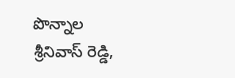పొన్నాల శ్రీనివాస్ రెడ్డి,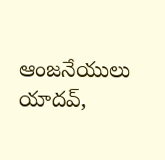ఆంజనేయులు యాదవ్,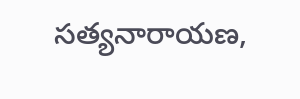సత్యనారాయణ,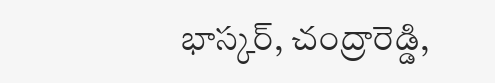భాస్కర్, చంద్రారెడ్డి,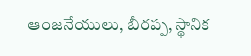ఆంజనేయులు, బీరప్ప, స్థానిక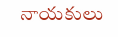నాయకులు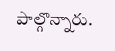పాల్గొన్నారు.